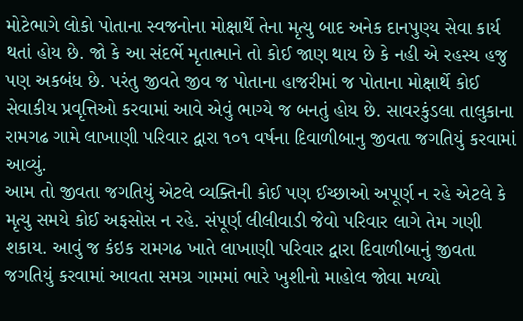મોટેભાગે લોકો પોતાના સ્વજનોના મોક્ષાર્થે તેના મૃત્યુ બાદ અનેક દાનપુણ્ય સેવા કાર્ય થતાં હોય છે. જો કે આ સંદર્ભે મૃતાત્માને તો કોઈ જાણ થાય છે કે નહી એ રહસ્ય હજુ પણ અકબંધ છે. પરંતુ જીવતે જીવ જ પોતાના હાજરીમાં જ પોતાના મોક્ષાર્થે કોઈ સેવાકીય પ્રવૃત્તિઓ કરવામાં આવે એવું ભાગ્યે જ બનતું હોય છે. સાવરકુંડલા તાલુકાના રામગઢ ગામે લાખાણી પરિવાર દ્વારા ૧૦૧ વર્ષના દિવાળીબાનુ જીવતા જગતિયું કરવામાં આવ્યું.
આમ તો જીવતા જગતિયું એટલે વ્યક્તિની કોઈ પણ ઈચ્છાઓ અપૂર્ણ ન રહે એટલે કે મૃત્યુ સમયે કોઈ અફસોસ ન રહે. સંપૂર્ણ લીલીવાડી જેવો પરિવાર લાગે તેમ ગણી શકાય. આવું જ કંઇક રામગઢ ખાતે લાખાણી પરિવાર દ્વારા દિવાળીબાનું જીવતા જગતિયું કરવામાં આવતા સમગ્ર ગામમાં ભારે ખુશીનો માહોલ જોવા મળ્યો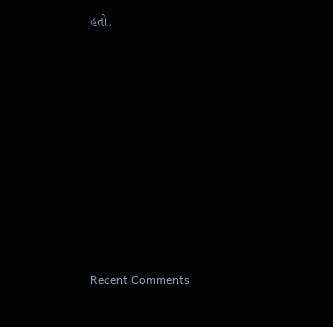હતો.
















Recent Comments